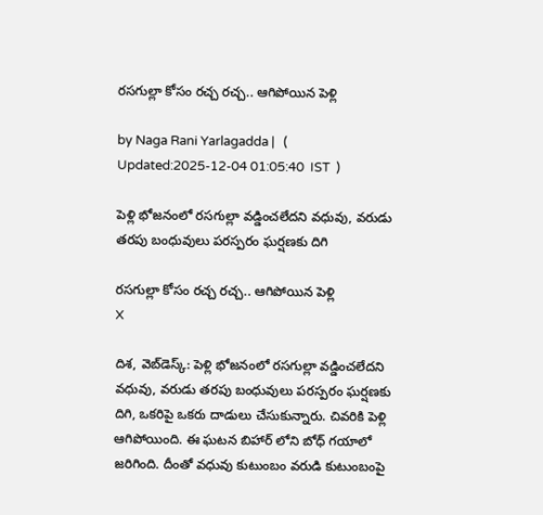రసగుల్లా కోసం రచ్చ రచ్చ.. ఆగిపోయిన పెళ్లి

by Naga Rani Yarlagadda |   (  Updated:2025-12-04 01:05:40  IST  )

పెళ్లి భోజనంలో రసగుల్లా వడ్డించలేదని వధువు, వరుడు తరపు బంధువులు పరస్పరం ఘర్షణకు దిగి

రసగుల్లా కోసం రచ్చ రచ్చ.. ఆగిపోయిన పెళ్లి
X

దిశ, వెబ్‌డెస్క్: పెళ్లి భోజనంలో రసగుల్లా వడ్డించలేదని వధువు, వరుడు తరపు బంధువులు పరస్పరం ఘర్షణకు దిగి, ఒకరిపై ఒకరు దాడులు చేసుకున్నారు. చివరికి పెళ్లి ఆగిపోయింది. ఈ ఘటన బిహార్ లోని బోధ్ గయాలో జరిగింది. దీంతో వధువు కుటుంబం వరుడి కుటుంబంపై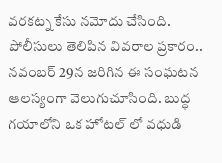వరకట్న కేసు నమోదు చేసింది. పోలీసులు తెలిపిన వివరాల ప్రకారం.. నవంబర్ 29న జరిగిన ఈ సంఘటన ఆలస్యంగా వెలుగుచూసింది. బుద్ధ గయాలోని ఒక హోటల్ లో వధుడి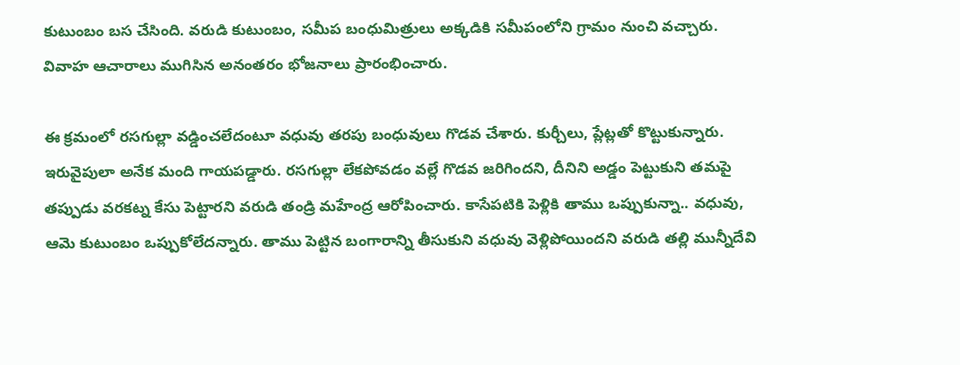కుటుంబం బస చేసింది. వరుడి కుటుంబం, సమీప బంధుమిత్రులు అక్కడికి సమీపంలోని గ్రామం నుంచి వచ్చారు. వివాహ ఆచారాలు ముగిసిన అనంతరం భోజనాలు ప్రారంభించారు.

ఈ క్రమంలో రసగుల్లా వడ్డించలేదంటూ వధువు తరపు బంధువులు గొడవ చేశారు. కుర్చీలు, ప్లేట్లతో కొట్టుకున్నారు. ఇరువైపులా అనేక మంది గాయపడ్డారు. రసగుల్లా లేకపోవడం వల్లే గొడవ జరిగిందని, దీనిని అడ్డం పెట్టుకుని తమపై తప్పుడు వరకట్న కేసు పెట్టారని వరుడి తండ్రి మహేంద్ర ఆరోపించారు. కాసేపటికి పెళ్లికి తాము ఒప్పుకున్నా.. వధువు, ఆమె కుటుంబం ఒప్పుకోలేదన్నారు. తాము పెట్టిన బంగారాన్ని తీసుకుని వధువు వెళ్లిపోయిందని వరుడి తల్లి మున్నీదేవి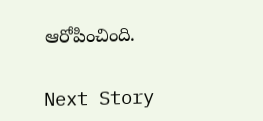ఆరోపించింది.

Next Story